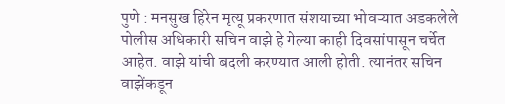पुणे : मनसुख हिरेन मृत्यू प्रकरणात संशयाच्या भोवऱ्यात अडकलेले पोलीस अधिकारी सचिन वाझे हे गेल्या काही दिवसांपासून चर्चेत आहेत. वाझे यांची बदली करण्यात आली होती. त्यानंतर सचिन वाझेंकडून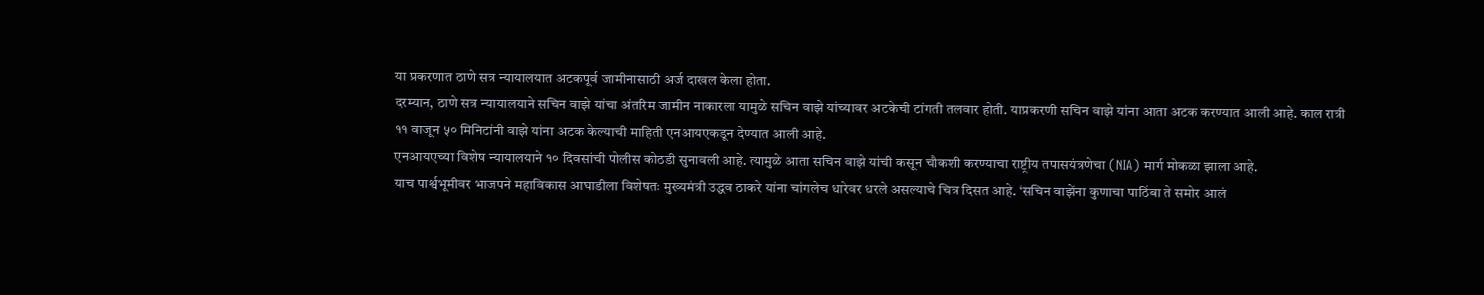या प्रकरणात ठाणे सत्र न्यायालयात अटकपूर्व जामीनासाठी अर्ज दाखल केला होता.
दरम्यान, ठाणे सत्र न्यायालयाने सचिन वाझे यांचा अंतरिम जामीन नाकारला यामुळे सचिन वाझे यांच्यावर अटकेची टांगती तलवार होती. याप्रकरणी सचिन वाझे यांना आता अटक करण्यात आली आहे. काल रात्री ११ वाजून ५० मिनिटांनी वाझे यांना अटक केल्याची माहिती एनआयएकडून देण्यात आली आहे.
एनआयएच्या विशेष न्यायालयाने १० दिवसांची पोलीस कोठडी सुनावली आहे. त्यामुळे आता सचिन वाझे यांची कसून चौकशी करण्याचा राष्ट्रीय तपासयंत्रणेचा (NIA) मार्ग मोकळा झाला आहे.
याच पार्श्वभूमीवर भाजपने महाविकास आघाडीला विशेषतः मुख्यमंत्री उद्धव ठाकरे यांना चांगलेच धारेवर धरले असल्याचे चित्र दिसत आहे. ‘सचिन वाझेंना कुणाचा पाठिंबा ते समोर आलं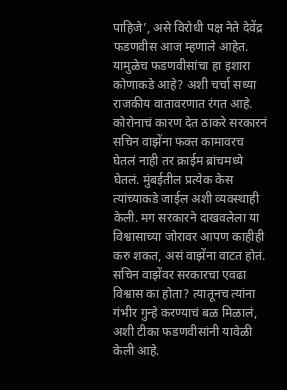पाहिजे’, असे विरोधी पक्ष नेते देवेंद्र फडणवीस आज म्हणाले आहेत. यामुळेच फडणवीसांचा हा इशारा कोणाकडे आहे? अशी चर्चा सध्या राजकीय वातावरणात रंगत आहे.
कोरोनाचं कारण देत ठाकरे सरकारनं सचिन वाझेंना फक्त कामावरच घेतलं नाही तर क्राईम ब्रांचमध्ये घेतलं. मुंबईतील प्रत्येक केस त्यांच्याकडे जाईल अशी व्यवस्थाही केली. मग सरकारने दाखवलेला या विश्वासाच्या जोरावर आपण काहीही करु शकत, असं वाझेंना वाटत होतं. सचिन वाझेंवर सरकारचा एवढा विश्वास का होता? त्यातूनच त्यांना गंभीर गुन्हे करण्याचं बळ मिळालं, अशी टीका फडणवीसांनी यावेळी केली आहे.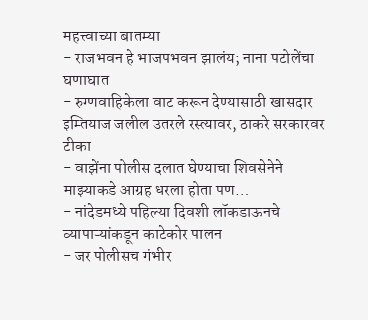महत्त्वाच्या बातम्या
- राजभवन हे भाजपभवन झालंय; नाना पटोलेंचा घणाघात
- रुग्णवाहिकेला वाट करून देण्यासाठी खासदार इम्तियाज जलील उतरले रस्त्यावर, ठाकरे सरकारवर टीका
- वाझेंना पोलीस दलात घेण्याचा शिवसेनेने माझ्याकडे आग्रह धरला होता पण…
- नांदेडमध्ये पहिल्या दिवशी लॉकडाऊनचे व्यापाऱ्यांकडून काटेकोर पालन
- जर पोलीसच गंभीर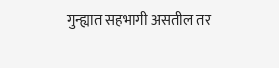गुन्ह्यात सहभागी असतील तर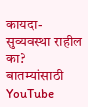कायदा-सुव्यवस्था राहील का?
बातम्यांसाठी YouTube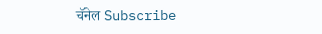चॅनेल Subscribe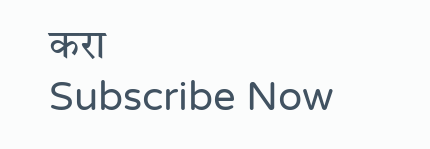करा
Subscribe Now